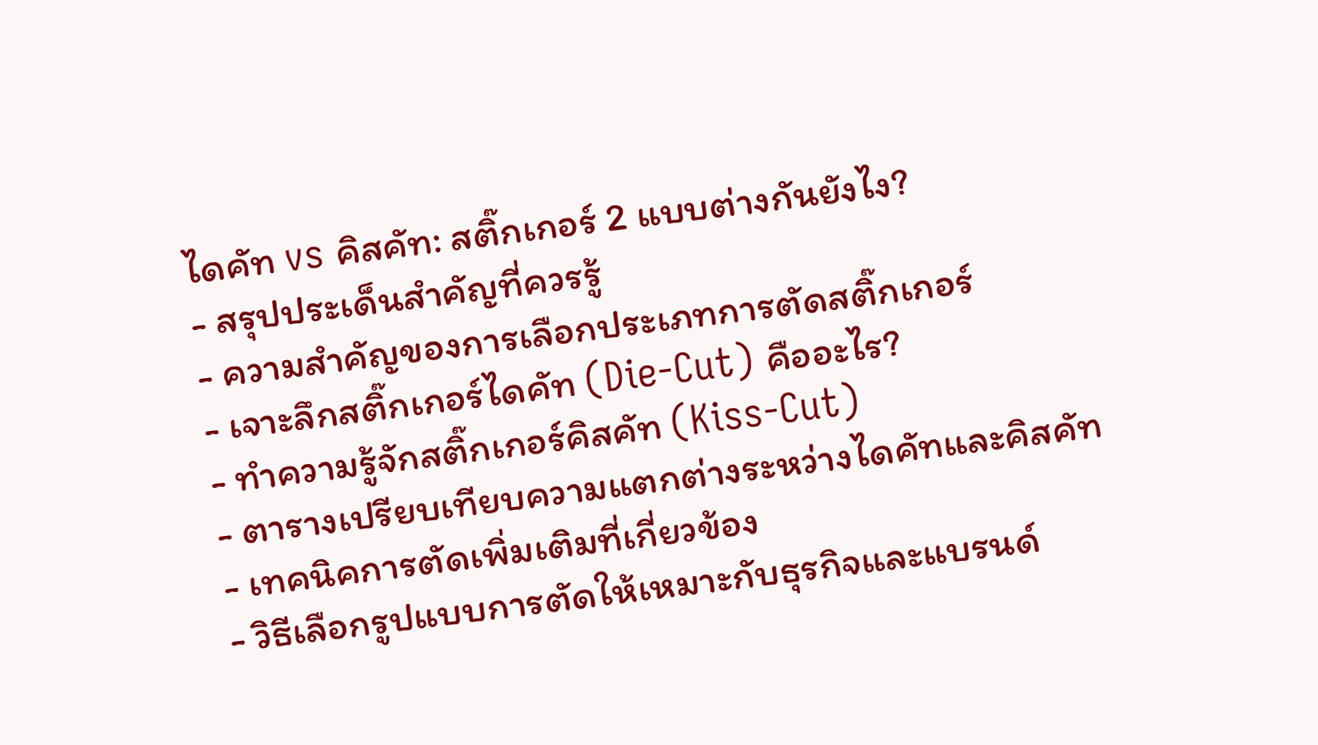ไดคัท vs คิสคัท: สติ๊กเกอร์ 2 แบบต่างกันยังไง?
- สรุปประเด็นสำคัญที่ควรรู้
- ความสำคัญของการเลือกประเภทการตัดสติ๊กเกอร์
- เจาะลึกสติ๊กเกอร์ไดคัท (Die-Cut) คืออะไร?
- ทำความรู้จักสติ๊กเกอร์คิสคัท (Kiss-Cut)
- ตารางเปรียบเทียบความแตกต่างระหว่างไดคัทและคิสคัท
- เทคนิคการตัดเพิ่มเติมที่เกี่ยวข้อง
- วิธีเลือกรูปแบบการตัดให้เหมาะกับธุรกิจและแบรนด์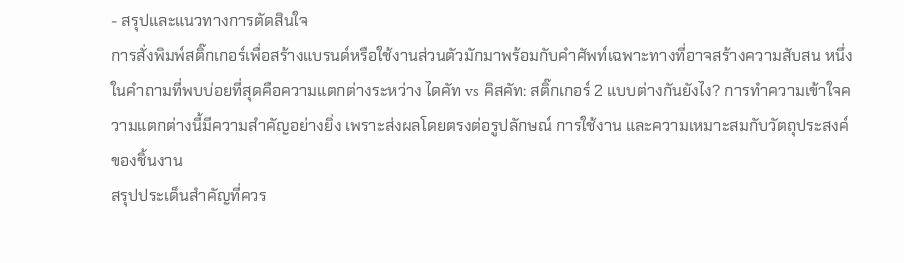- สรุปและแนวทางการตัดสินใจ
การสั่งพิมพ์สติ๊กเกอร์เพื่อสร้างแบรนด์หรือใช้งานส่วนตัวมักมาพร้อมกับคำศัพท์เฉพาะทางที่อาจสร้างความสับสน หนึ่งในคำถามที่พบบ่อยที่สุดคือความแตกต่างระหว่าง ไดคัท vs คิสคัท: สติ๊กเกอร์ 2 แบบต่างกันยังไง? การทำความเข้าใจความแตกต่างนี้มีความสำคัญอย่างยิ่ง เพราะส่งผลโดยตรงต่อรูปลักษณ์ การใช้งาน และความเหมาะสมกับวัตถุประสงค์ของชิ้นงาน
สรุปประเด็นสำคัญที่ควร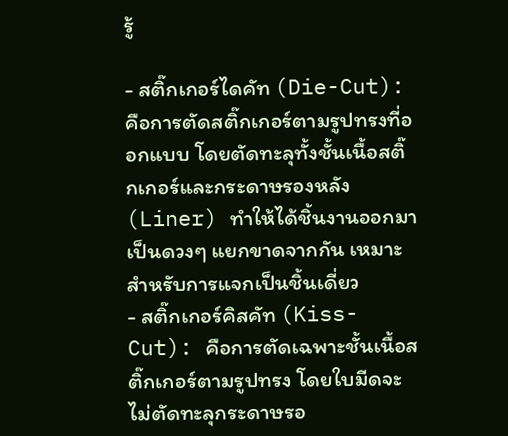รู้

- สติ๊กเกอร์ไดคัท (Die-Cut): คือการตัดสติ๊กเกอร์ตามรูปทรงที่ออกแบบ โดยตัดทะลุทั้งชั้นเนื้อสติ๊กเกอร์และกระดาษรองหลัง (Liner) ทำให้ได้ชิ้นงานออกมาเป็นดวงๆ แยกขาดจากกัน เหมาะสำหรับการแจกเป็นชิ้นเดี่ยว
- สติ๊กเกอร์คิสคัท (Kiss-Cut): คือการตัดเฉพาะชั้นเนื้อสติ๊กเกอร์ตามรูปทรง โดยใบมีดจะไม่ตัดทะลุกระดาษรอ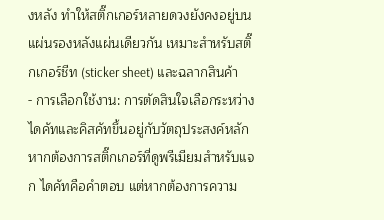งหลัง ทำให้สติ๊กเกอร์หลายดวงยังคงอยู่บนแผ่นรองหลังแผ่นเดียวกัน เหมาะสำหรับสติ๊กเกอร์ชีท (sticker sheet) และฉลากสินค้า
- การเลือกใช้งาน: การตัดสินใจเลือกระหว่างไดคัทและคิสคัทขึ้นอยู่กับวัตถุประสงค์หลัก หากต้องการสติ๊กเกอร์ที่ดูพรีเมียมสำหรับแจก ไดคัทคือคำตอบ แต่หากต้องการความ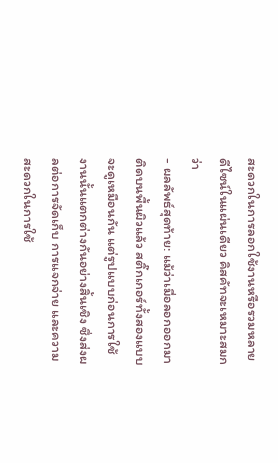สะดวกในการลอกใช้งานหรือรวมหลายดีไซน์ในแผ่นเดียว คิสคัทจะเหมาะสมกว่า
- ผลลัพธ์สุดท้าย: แม้ว่าเมื่อลอกออกมาติดบนพื้นผิวแล้ว สติ๊กเกอร์ทั้งสองแบบจะดูเหมือนกัน แต่รูปแบบก่อนการใช้งานนั้นแตกต่างกันอย่างสิ้นเชิง ซึ่งส่งผลต่อการจัดเก็บ การแจกจ่าย และความสะดวกในการใช้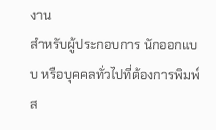งาน
สำหรับผู้ประกอบการ นักออกแบบ หรือบุคคลทั่วไปที่ต้องการพิมพ์ส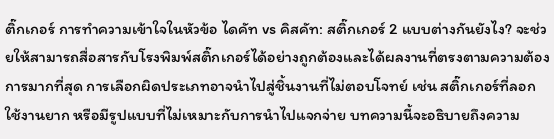ติ๊กเกอร์ การทำความเข้าใจในหัวข้อ ไดคัท vs คิสคัท: สติ๊กเกอร์ 2 แบบต่างกันยังไง? จะช่วยให้สามารถสื่อสารกับโรงพิมพ์สติ๊กเกอร์ได้อย่างถูกต้องและได้ผลงานที่ตรงตามความต้องการมากที่สุด การเลือกผิดประเภทอาจนำไปสู่ชิ้นงานที่ไม่ตอบโจทย์ เช่น สติ๊กเกอร์ที่ลอกใช้งานยาก หรือมีรูปแบบที่ไม่เหมาะกับการนำไปแจกจ่าย บทความนี้จะอธิบายถึงความ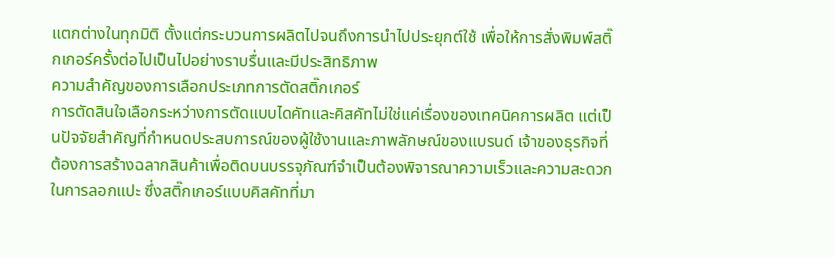แตกต่างในทุกมิติ ตั้งแต่กระบวนการผลิตไปจนถึงการนำไปประยุกต์ใช้ เพื่อให้การสั่งพิมพ์สติ๊กเกอร์ครั้งต่อไปเป็นไปอย่างราบรื่นและมีประสิทธิภาพ
ความสำคัญของการเลือกประเภทการตัดสติ๊กเกอร์
การตัดสินใจเลือกระหว่างการตัดแบบไดคัทและคิสคัทไม่ใช่แค่เรื่องของเทคนิคการผลิต แต่เป็นปัจจัยสำคัญที่กำหนดประสบการณ์ของผู้ใช้งานและภาพลักษณ์ของแบรนด์ เจ้าของธุรกิจที่ต้องการสร้างฉลากสินค้าเพื่อติดบนบรรจุภัณฑ์จำเป็นต้องพิจารณาความเร็วและความสะดวกในการลอกแปะ ซึ่งสติ๊กเกอร์แบบคิสคัทที่มา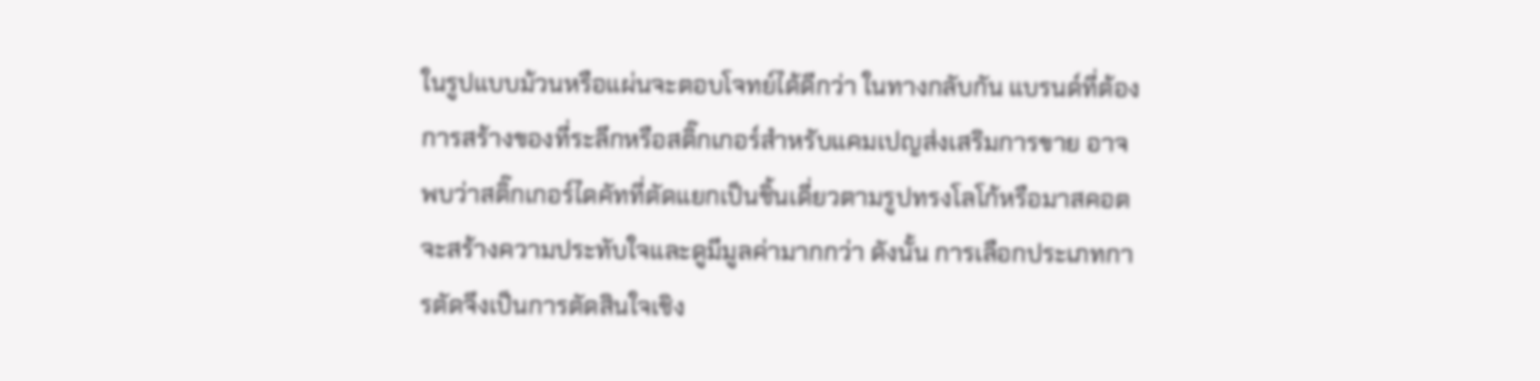ในรูปแบบม้วนหรือแผ่นจะตอบโจทย์ได้ดีกว่า ในทางกลับกัน แบรนด์ที่ต้องการสร้างของที่ระลึกหรือสติ๊กเกอร์สำหรับแคมเปญส่งเสริมการขาย อาจพบว่าสติ๊กเกอร์ไดคัทที่ตัดแยกเป็นชิ้นเดี่ยวตามรูปทรงโลโก้หรือมาสคอต จะสร้างความประทับใจและดูมีมูลค่ามากกว่า ดังนั้น การเลือกประเภทการตัดจึงเป็นการตัดสินใจเชิง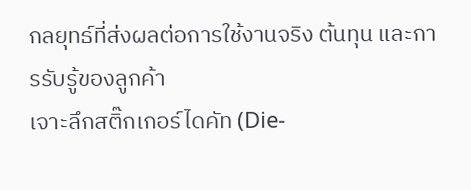กลยุทธ์ที่ส่งผลต่อการใช้งานจริง ต้นทุน และการรับรู้ของลูกค้า
เจาะลึกสติ๊กเกอร์ไดคัท (Die-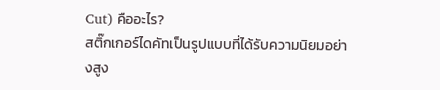Cut) คืออะไร?
สติ๊กเกอร์ไดคัทเป็นรูปแบบที่ได้รับความนิยมอย่างสูง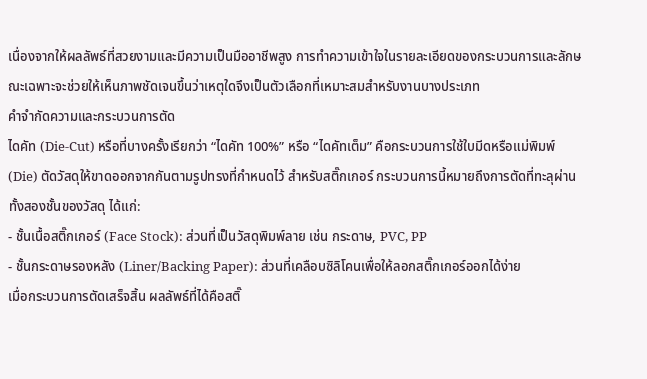เนื่องจากให้ผลลัพธ์ที่สวยงามและมีความเป็นมืออาชีพสูง การทำความเข้าใจในรายละเอียดของกระบวนการและลักษณะเฉพาะจะช่วยให้เห็นภาพชัดเจนขึ้นว่าเหตุใดจึงเป็นตัวเลือกที่เหมาะสมสำหรับงานบางประเภท
คำจำกัดความและกระบวนการตัด
ไดคัท (Die-Cut) หรือที่บางครั้งเรียกว่า “ไดคัท 100%” หรือ “ไดคัทเต็ม” คือกระบวนการใช้ใบมีดหรือแม่พิมพ์ (Die) ตัดวัสดุให้ขาดออกจากกันตามรูปทรงที่กำหนดไว้ สำหรับสติ๊กเกอร์ กระบวนการนี้หมายถึงการตัดที่ทะลุผ่านทั้งสองชั้นของวัสดุ ได้แก่:
- ชั้นเนื้อสติ๊กเกอร์ (Face Stock): ส่วนที่เป็นวัสดุพิมพ์ลาย เช่น กระดาษ, PVC, PP
- ชั้นกระดาษรองหลัง (Liner/Backing Paper): ส่วนที่เคลือบซิลิโคนเพื่อให้ลอกสติ๊กเกอร์ออกได้ง่าย
เมื่อกระบวนการตัดเสร็จสิ้น ผลลัพธ์ที่ได้คือสติ๊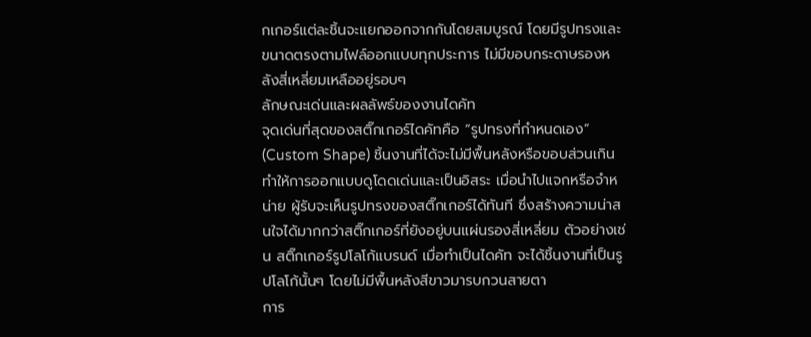กเกอร์แต่ละชิ้นจะแยกออกจากกันโดยสมบูรณ์ โดยมีรูปทรงและขนาดตรงตามไฟล์ออกแบบทุกประการ ไม่มีขอบกระดาษรองหลังสี่เหลี่ยมเหลืออยู่รอบๆ
ลักษณะเด่นและผลลัพธ์ของงานไดคัท
จุดเด่นที่สุดของสติ๊กเกอร์ไดคัทคือ “รูปทรงที่กำหนดเอง” (Custom Shape) ชิ้นงานที่ได้จะไม่มีพื้นหลังหรือขอบส่วนเกิน ทำให้การออกแบบดูโดดเด่นและเป็นอิสระ เมื่อนำไปแจกหรือจำหน่าย ผู้รับจะเห็นรูปทรงของสติ๊กเกอร์ได้ทันที ซึ่งสร้างความน่าสนใจได้มากกว่าสติ๊กเกอร์ที่ยังอยู่บนแผ่นรองสี่เหลี่ยม ตัวอย่างเช่น สติ๊กเกอร์รูปโลโก้แบรนด์ เมื่อทำเป็นไดคัท จะได้ชิ้นงานที่เป็นรูปโลโก้นั้นๆ โดยไม่มีพื้นหลังสีขาวมารบกวนสายตา
การ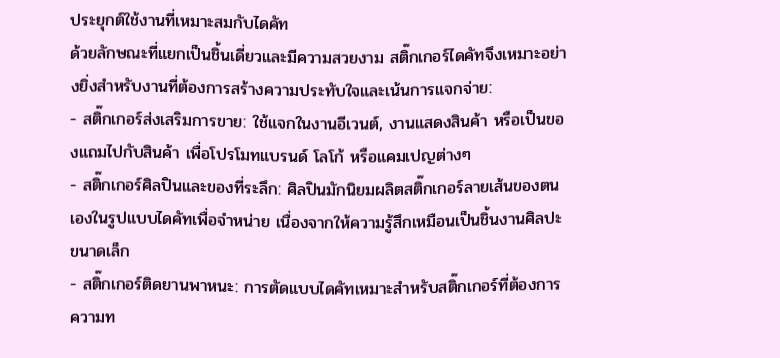ประยุกต์ใช้งานที่เหมาะสมกับไดคัท
ด้วยลักษณะที่แยกเป็นชิ้นเดี่ยวและมีความสวยงาม สติ๊กเกอร์ไดคัทจึงเหมาะอย่างยิ่งสำหรับงานที่ต้องการสร้างความประทับใจและเน้นการแจกจ่าย:
- สติ๊กเกอร์ส่งเสริมการขาย: ใช้แจกในงานอีเวนต์, งานแสดงสินค้า หรือเป็นของแถมไปกับสินค้า เพื่อโปรโมทแบรนด์ โลโก้ หรือแคมเปญต่างๆ
- สติ๊กเกอร์ศิลปินและของที่ระลึก: ศิลปินมักนิยมผลิตสติ๊กเกอร์ลายเส้นของตนเองในรูปแบบไดคัทเพื่อจำหน่าย เนื่องจากให้ความรู้สึกเหมือนเป็นชิ้นงานศิลปะขนาดเล็ก
- สติ๊กเกอร์ติดยานพาหนะ: การตัดแบบไดคัทเหมาะสำหรับสติ๊กเกอร์ที่ต้องการความท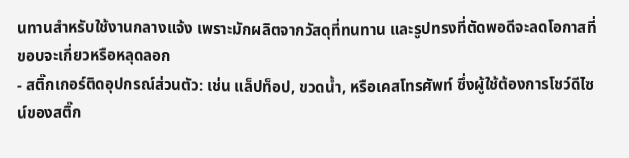นทานสำหรับใช้งานกลางแจ้ง เพราะมักผลิตจากวัสดุที่ทนทาน และรูปทรงที่ตัดพอดีจะลดโอกาสที่ขอบจะเกี่ยวหรือหลุดลอก
- สติ๊กเกอร์ติดอุปกรณ์ส่วนตัว: เช่น แล็ปท็อป, ขวดน้ำ, หรือเคสโทรศัพท์ ซึ่งผู้ใช้ต้องการโชว์ดีไซน์ของสติ๊ก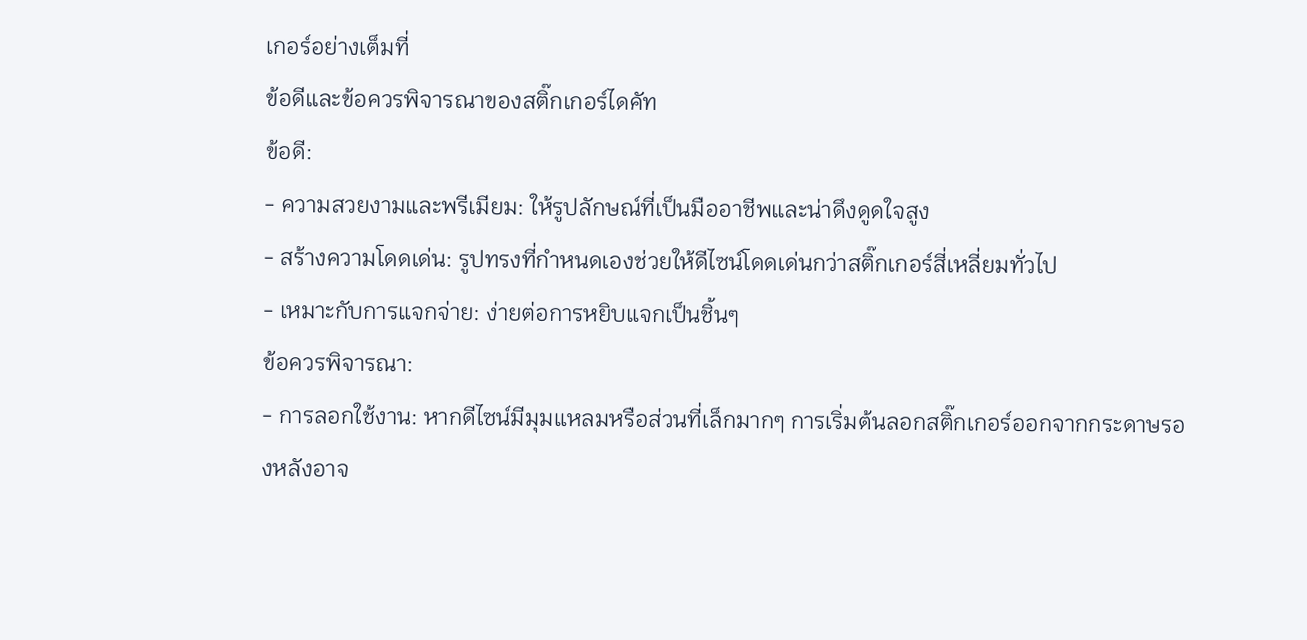เกอร์อย่างเต็มที่
ข้อดีและข้อควรพิจารณาของสติ๊กเกอร์ไดคัท
ข้อดี:
- ความสวยงามและพรีเมียม: ให้รูปลักษณ์ที่เป็นมืออาชีพและน่าดึงดูดใจสูง
- สร้างความโดดเด่น: รูปทรงที่กำหนดเองช่วยให้ดีไซน์โดดเด่นกว่าสติ๊กเกอร์สี่เหลี่ยมทั่วไป
- เหมาะกับการแจกจ่าย: ง่ายต่อการหยิบแจกเป็นชิ้นๆ
ข้อควรพิจารณา:
- การลอกใช้งาน: หากดีไซน์มีมุมแหลมหรือส่วนที่เล็กมากๆ การเริ่มต้นลอกสติ๊กเกอร์ออกจากกระดาษรองหลังอาจ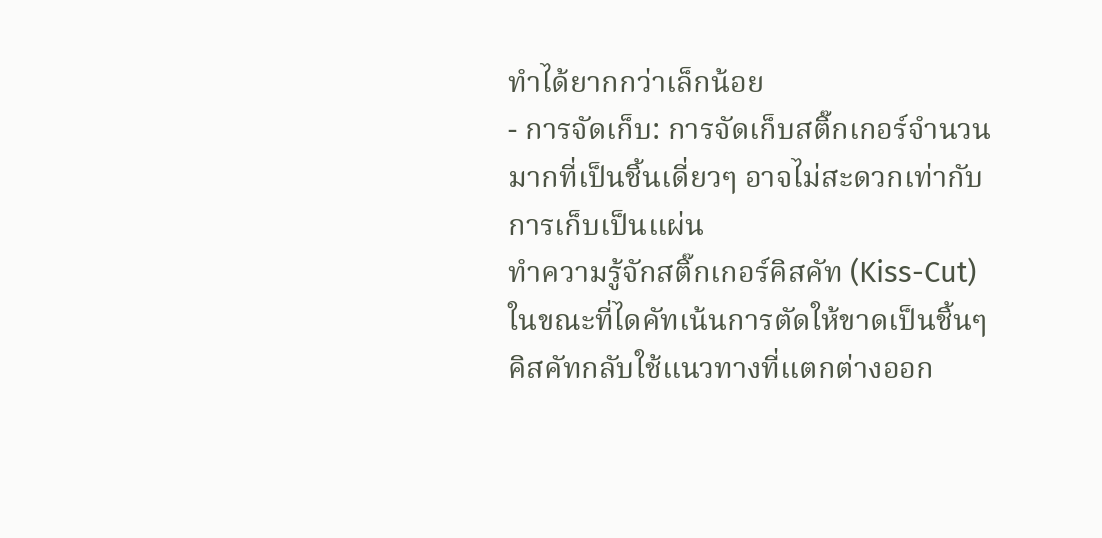ทำได้ยากกว่าเล็กน้อย
- การจัดเก็บ: การจัดเก็บสติ๊กเกอร์จำนวนมากที่เป็นชิ้นเดี่ยวๆ อาจไม่สะดวกเท่ากับการเก็บเป็นแผ่น
ทำความรู้จักสติ๊กเกอร์คิสคัท (Kiss-Cut)
ในขณะที่ไดคัทเน้นการตัดให้ขาดเป็นชิ้นๆ คิสคัทกลับใช้แนวทางที่แตกต่างออก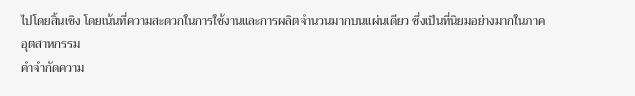ไปโดยสิ้นเชิง โดยเน้นที่ความสะดวกในการใช้งานและการผลิตจำนวนมากบนแผ่นเดียว ซึ่งเป็นที่นิยมอย่างมากในภาคอุตสาหกรรม
คำจำกัดความ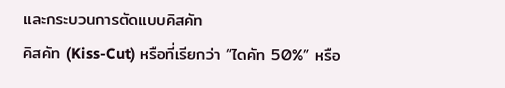และกระบวนการตัดแบบคิสคัท
คิสคัท (Kiss-Cut) หรือที่เรียกว่า “ไดคัท 50%” หรือ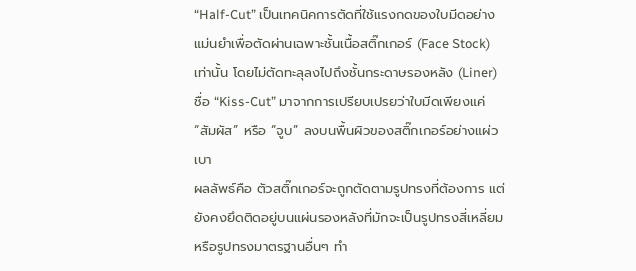“Half-Cut” เป็นเทคนิคการตัดที่ใช้แรงกดของใบมีดอย่างแม่นยำเพื่อตัดผ่านเฉพาะชั้นเนื้อสติ๊กเกอร์ (Face Stock) เท่านั้น โดยไม่ตัดทะลุลงไปถึงชั้นกระดาษรองหลัง (Liner) ชื่อ “Kiss-Cut” มาจากการเปรียบเปรยว่าใบมีดเพียงแค่ “สัมผัส” หรือ “จูบ” ลงบนพื้นผิวของสติ๊กเกอร์อย่างแผ่วเบา
ผลลัพธ์คือ ตัวสติ๊กเกอร์จะถูกตัดตามรูปทรงที่ต้องการ แต่ยังคงยึดติดอยู่บนแผ่นรองหลังที่มักจะเป็นรูปทรงสี่เหลี่ยมหรือรูปทรงมาตรฐานอื่นๆ ทำ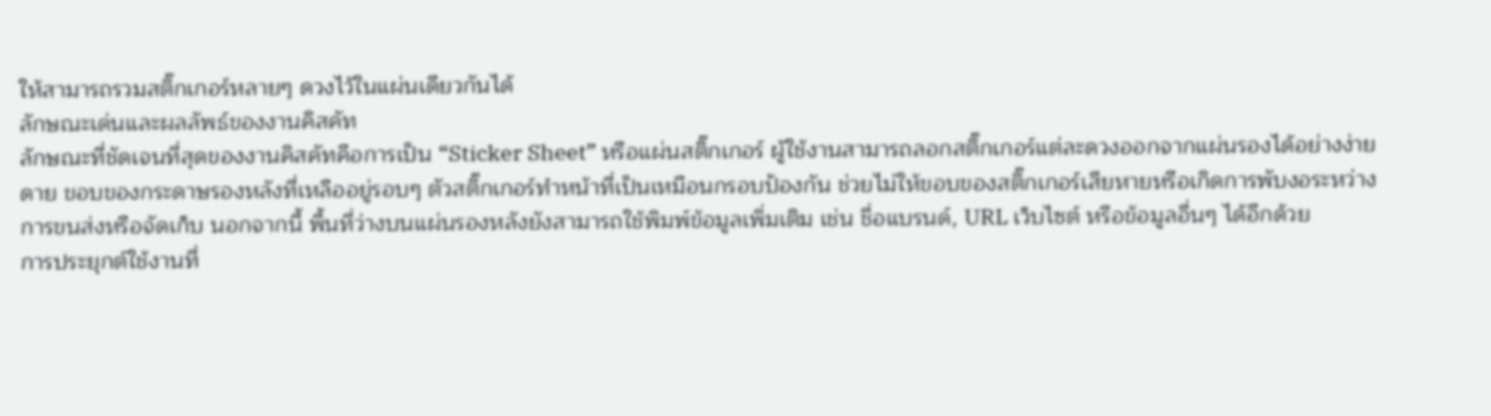ให้สามารถรวมสติ๊กเกอร์หลายๆ ดวงไว้ในแผ่นเดียวกันได้
ลักษณะเด่นและผลลัพธ์ของงานคิสคัท
ลักษณะที่ชัดเจนที่สุดของงานคิสคัทคือการเป็น “Sticker Sheet” หรือแผ่นสติ๊กเกอร์ ผู้ใช้งานสามารถลอกสติ๊กเกอร์แต่ละดวงออกจากแผ่นรองได้อย่างง่ายดาย ขอบของกระดาษรองหลังที่เหลืออยู่รอบๆ ตัวสติ๊กเกอร์ทำหน้าที่เป็นเหมือนกรอบป้องกัน ช่วยไม่ให้ขอบของสติ๊กเกอร์เสียหายหรือเกิดการพับงอระหว่างการขนส่งหรือจัดเก็บ นอกจากนี้ พื้นที่ว่างบนแผ่นรองหลังยังสามารถใช้พิมพ์ข้อมูลเพิ่มเติม เช่น ชื่อแบรนด์, URL เว็บไซต์ หรือข้อมูลอื่นๆ ได้อีกด้วย
การประยุกต์ใช้งานที่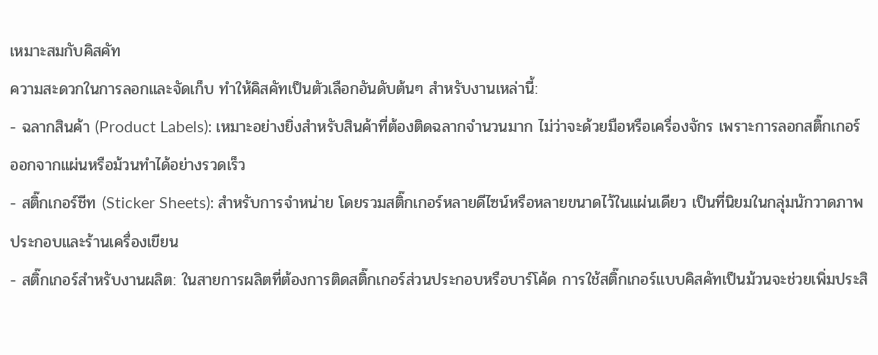เหมาะสมกับคิสคัท
ความสะดวกในการลอกและจัดเก็บ ทำให้คิสคัทเป็นตัวเลือกอันดับต้นๆ สำหรับงานเหล่านี้:
- ฉลากสินค้า (Product Labels): เหมาะอย่างยิ่งสำหรับสินค้าที่ต้องติดฉลากจำนวนมาก ไม่ว่าจะด้วยมือหรือเครื่องจักร เพราะการลอกสติ๊กเกอร์ออกจากแผ่นหรือม้วนทำได้อย่างรวดเร็ว
- สติ๊กเกอร์ชีท (Sticker Sheets): สำหรับการจำหน่าย โดยรวมสติ๊กเกอร์หลายดีไซน์หรือหลายขนาดไว้ในแผ่นเดียว เป็นที่นิยมในกลุ่มนักวาดภาพประกอบและร้านเครื่องเขียน
- สติ๊กเกอร์สำหรับงานผลิต: ในสายการผลิตที่ต้องการติดสติ๊กเกอร์ส่วนประกอบหรือบาร์โค้ด การใช้สติ๊กเกอร์แบบคิสคัทเป็นม้วนจะช่วยเพิ่มประสิ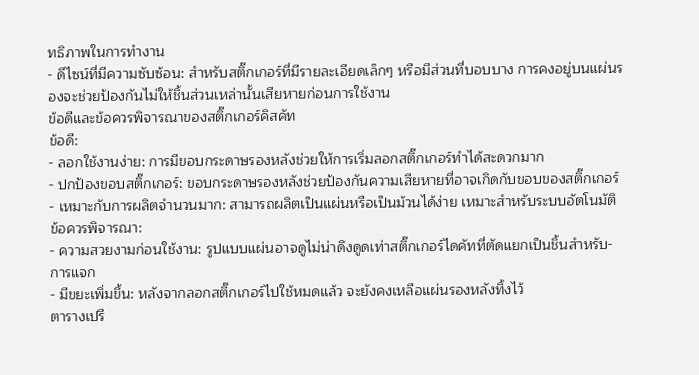ทธิภาพในการทำงาน
- ดีไซน์ที่มีความซับซ้อน: สำหรับสติ๊กเกอร์ที่มีรายละเอียดเล็กๆ หรือมีส่วนที่บอบบาง การคงอยู่บนแผ่นรองจะช่วยป้องกันไม่ให้ชิ้นส่วนเหล่านั้นเสียหายก่อนการใช้งาน
ข้อดีและข้อควรพิจารณาของสติ๊กเกอร์คิสคัท
ข้อดี:
- ลอกใช้งานง่าย: การมีขอบกระดาษรองหลังช่วยให้การเริ่มลอกสติ๊กเกอร์ทำได้สะดวกมาก
- ปกป้องขอบสติ๊กเกอร์: ขอบกระดาษรองหลังช่วยป้องกันความเสียหายที่อาจเกิดกับขอบของสติ๊กเกอร์
- เหมาะกับการผลิตจำนวนมาก: สามารถผลิตเป็นแผ่นหรือเป็นม้วนได้ง่าย เหมาะสำหรับระบบอัตโนมัติ
ข้อควรพิจารณา:
- ความสวยงามก่อนใช้งาน: รูปแบบแผ่นอาจดูไม่น่าดึงดูดเท่าสติ๊กเกอร์ไดคัทที่ตัดแยกเป็นชิ้นสำหรับ-การแจก
- มีขยะเพิ่มขึ้น: หลังจากลอกสติ๊กเกอร์ไปใช้หมดแล้ว จะยังคงเหลือแผ่นรองหลังทิ้งไว้
ตารางเปรี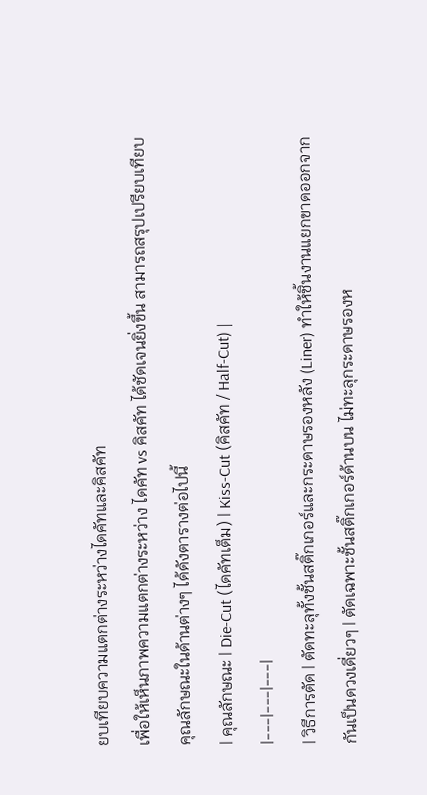ยบเทียบความแตกต่างระหว่างไดคัทและคิสคัท
เพื่อให้เห็นภาพความแตกต่างระหว่าง ไดคัท vs คิสคัท ได้ชัดเจนยิ่งขึ้น สามารถสรุปเปรียบเทียบคุณลักษณะในด้านต่างๆ ได้ดังตารางต่อไปนี้
| คุณลักษณะ | Die-Cut (ไดคัทเต็ม) | Kiss-Cut (คิสคัท / Half-Cut) |
|---|---|---|
| วิธีการตัด | ตัดทะลุทั้งชั้นสติ๊กเกอร์และกระดาษรองหลัง (Liner) ทำให้ชิ้นงานแยกขาดออกจากกันเป็นดวงเดี่ยวๆ | ตัดเฉพาะชั้นสติ๊กเกอร์ด้านบน ไม่ทะลุกระดาษรองห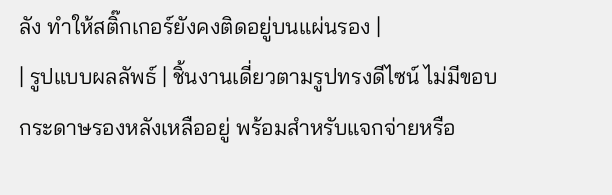ลัง ทำให้สติ๊กเกอร์ยังคงติดอยู่บนแผ่นรอง |
| รูปแบบผลลัพธ์ | ชิ้นงานเดี่ยวตามรูปทรงดีไซน์ ไม่มีขอบกระดาษรองหลังเหลืออยู่ พร้อมสำหรับแจกจ่ายหรือ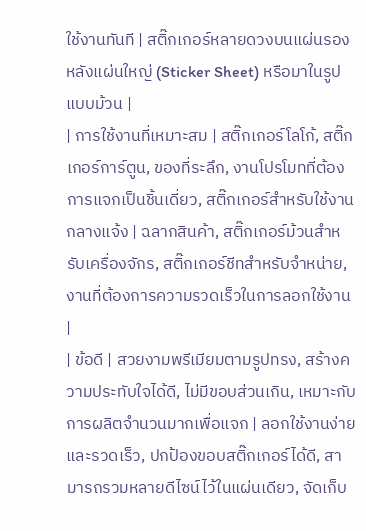ใช้งานทันที | สติ๊กเกอร์หลายดวงบนแผ่นรองหลังแผ่นใหญ่ (Sticker Sheet) หรือมาในรูปแบบม้วน |
| การใช้งานที่เหมาะสม | สติ๊กเกอร์โลโก้, สติ๊กเกอร์การ์ตูน, ของที่ระลึก, งานโปรโมทที่ต้องการแจกเป็นชิ้นเดี่ยว, สติ๊กเกอร์สำหรับใช้งานกลางแจ้ง | ฉลากสินค้า, สติ๊กเกอร์ม้วนสำหรับเครื่องจักร, สติ๊กเกอร์ชีทสำหรับจำหน่าย, งานที่ต้องการความรวดเร็วในการลอกใช้งาน |
| ข้อดี | สวยงามพรีเมียมตามรูปทรง, สร้างความประทับใจได้ดี, ไม่มีขอบส่วนเกิน, เหมาะกับการผลิตจำนวนมากเพื่อแจก | ลอกใช้งานง่ายและรวดเร็ว, ปกป้องขอบสติ๊กเกอร์ได้ดี, สามารถรวมหลายดีไซน์ไว้ในแผ่นเดียว, จัดเก็บ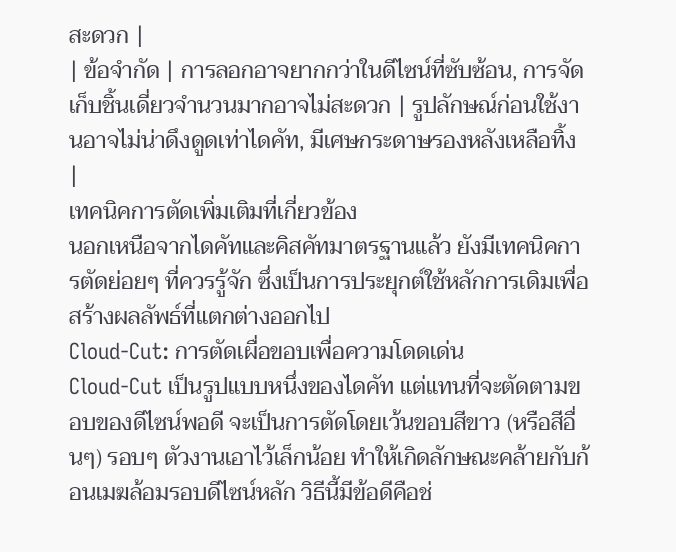สะดวก |
| ข้อจำกัด | การลอกอาจยากกว่าในดีไซน์ที่ซับซ้อน, การจัดเก็บชิ้นเดี่ยวจำนวนมากอาจไม่สะดวก | รูปลักษณ์ก่อนใช้งานอาจไม่น่าดึงดูดเท่าไดคัท, มีเศษกระดาษรองหลังเหลือทิ้ง |
เทคนิคการตัดเพิ่มเติมที่เกี่ยวข้อง
นอกเหนือจากไดคัทและคิสคัทมาตรฐานแล้ว ยังมีเทคนิคการตัดย่อยๆ ที่ควรรู้จัก ซึ่งเป็นการประยุกต์ใช้หลักการเดิมเพื่อสร้างผลลัพธ์ที่แตกต่างออกไป
Cloud-Cut: การตัดเผื่อขอบเพื่อความโดดเด่น
Cloud-Cut เป็นรูปแบบหนึ่งของไดคัท แต่แทนที่จะตัดตามขอบของดีไซน์พอดี จะเป็นการตัดโดยเว้นขอบสีขาว (หรือสีอื่นๆ) รอบๆ ตัวงานเอาไว้เล็กน้อย ทำให้เกิดลักษณะคล้ายกับก้อนเมฆล้อมรอบดีไซน์หลัก วิธีนี้มีข้อดีคือช่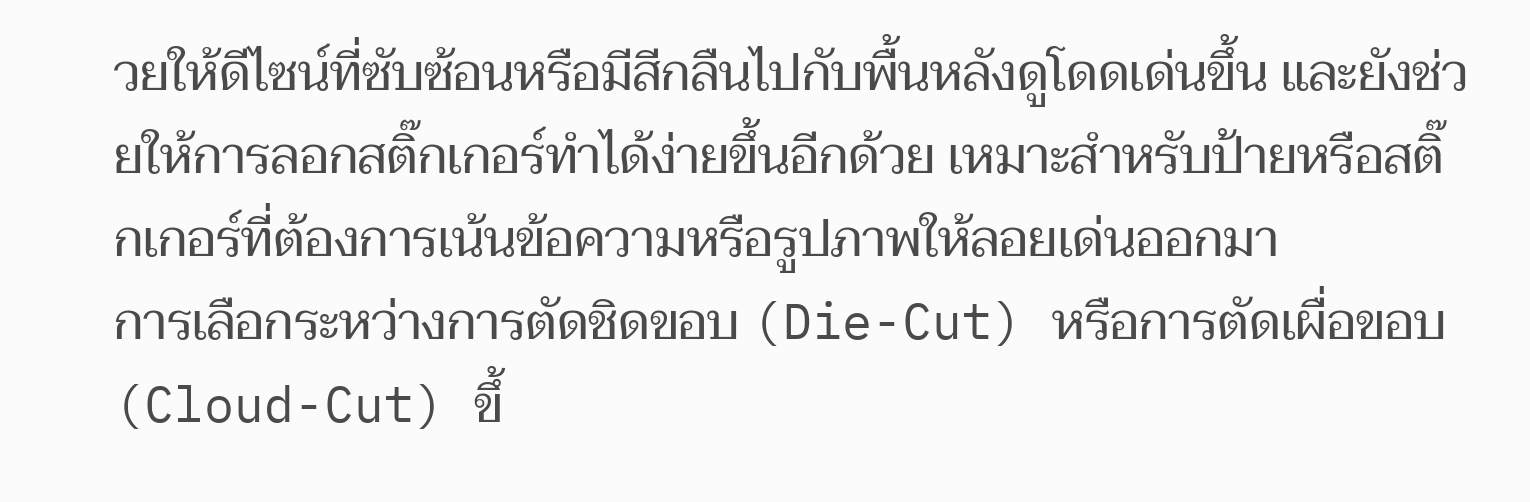วยให้ดีไซน์ที่ซับซ้อนหรือมีสีกลืนไปกับพื้นหลังดูโดดเด่นขึ้น และยังช่วยให้การลอกสติ๊กเกอร์ทำได้ง่ายขึ้นอีกด้วย เหมาะสำหรับป้ายหรือสติ๊กเกอร์ที่ต้องการเน้นข้อความหรือรูปภาพให้ลอยเด่นออกมา
การเลือกระหว่างการตัดชิดขอบ (Die-Cut) หรือการตัดเผื่อขอบ (Cloud-Cut) ขึ้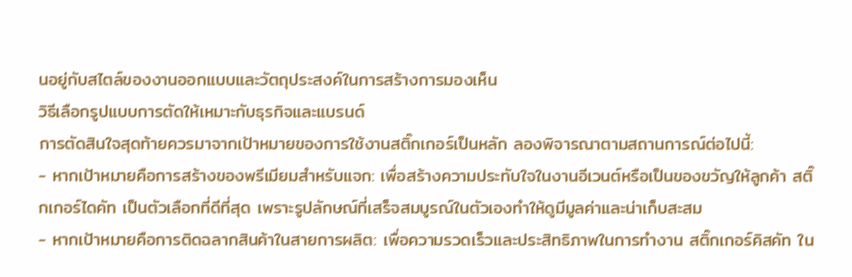นอยู่กับสไตล์ของงานออกแบบและวัตถุประสงค์ในการสร้างการมองเห็น
วิธีเลือกรูปแบบการตัดให้เหมาะกับธุรกิจและแบรนด์
การตัดสินใจสุดท้ายควรมาจากเป้าหมายของการใช้งานสติ๊กเกอร์เป็นหลัก ลองพิจารณาตามสถานการณ์ต่อไปนี้:
- หากเป้าหมายคือการสร้างของพรีเมียมสำหรับแจก: เพื่อสร้างความประทับใจในงานอีเวนต์หรือเป็นของขวัญให้ลูกค้า สติ๊กเกอร์ไดคัท เป็นตัวเลือกที่ดีที่สุด เพราะรูปลักษณ์ที่เสร็จสมบูรณ์ในตัวเองทำให้ดูมีมูลค่าและน่าเก็บสะสม
- หากเป้าหมายคือการติดฉลากสินค้าในสายการผลิต: เพื่อความรวดเร็วและประสิทธิภาพในการทำงาน สติ๊กเกอร์คิสคัท ใน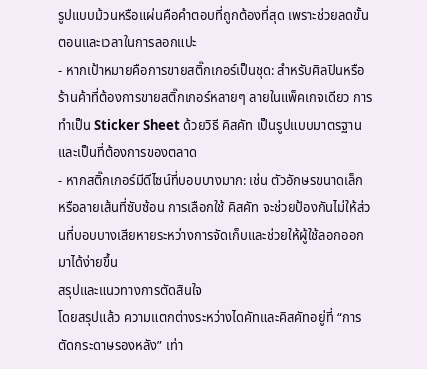รูปแบบม้วนหรือแผ่นคือคำตอบที่ถูกต้องที่สุด เพราะช่วยลดขั้นตอนและเวลาในการลอกแปะ
- หากเป้าหมายคือการขายสติ๊กเกอร์เป็นชุด: สำหรับศิลปินหรือร้านค้าที่ต้องการขายสติ๊กเกอร์หลายๆ ลายในแพ็คเกจเดียว การทำเป็น Sticker Sheet ด้วยวิธี คิสคัท เป็นรูปแบบมาตรฐานและเป็นที่ต้องการของตลาด
- หากสติ๊กเกอร์มีดีไซน์ที่บอบบางมาก: เช่น ตัวอักษรขนาดเล็ก หรือลายเส้นที่ซับซ้อน การเลือกใช้ คิสคัท จะช่วยป้องกันไม่ให้ส่วนที่บอบบางเสียหายระหว่างการจัดเก็บและช่วยให้ผู้ใช้ลอกออกมาได้ง่ายขึ้น
สรุปและแนวทางการตัดสินใจ
โดยสรุปแล้ว ความแตกต่างระหว่างไดคัทและคิสคัทอยู่ที่ “การตัดกระดาษรองหลัง” เท่า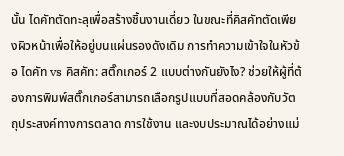นั้น ไดคัทตัดทะลุเพื่อสร้างชิ้นงานเดี่ยว ในขณะที่คิสคัทตัดเพียงผิวหน้าเพื่อให้อยู่บนแผ่นรองดังเดิม การทำความเข้าใจในหัวข้อ ไดคัท vs คิสคัท: สติ๊กเกอร์ 2 แบบต่างกันยังไง? ช่วยให้ผู้ที่ต้องการพิมพ์สติ๊กเกอร์สามารถเลือกรูปแบบที่สอดคล้องกับวัตถุประสงค์ทางการตลาด การใช้งาน และงบประมาณได้อย่างแม่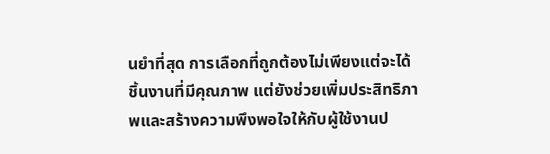นยำที่สุด การเลือกที่ถูกต้องไม่เพียงแต่จะได้ชิ้นงานที่มีคุณภาพ แต่ยังช่วยเพิ่มประสิทธิภาพและสร้างความพึงพอใจให้กับผู้ใช้งานป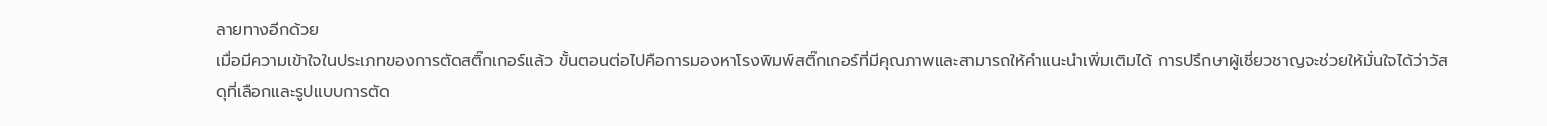ลายทางอีกด้วย
เมื่อมีความเข้าใจในประเภทของการตัดสติ๊กเกอร์แล้ว ขั้นตอนต่อไปคือการมองหาโรงพิมพ์สติ๊กเกอร์ที่มีคุณภาพและสามารถให้คำแนะนำเพิ่มเติมได้ การปรึกษาผู้เชี่ยวชาญจะช่วยให้มั่นใจได้ว่าวัสดุที่เลือกและรูปแบบการตัด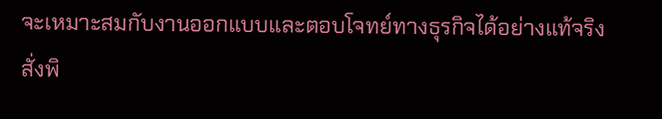จะเหมาะสมกับงานออกแบบและตอบโจทย์ทางธุรกิจได้อย่างแท้จริง
สั่งพิ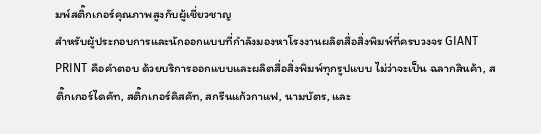มพ์สติ๊กเกอร์คุณภาพสูงกับผู้เชี่ยวชาญ
สำหรับผู้ประกอบการและนักออกแบบที่กำลังมองหาโรงงานผลิตสื่อสิ่งพิมพ์ที่ครบวงจร GIANT PRINT คือคำตอบ ด้วยบริการออกแบบและผลิตสื่อสิ่งพิมพ์ทุกรูปแบบ ไม่ว่าจะเป็น ฉลากสินค้า, สติ๊กเกอร์ไดคัท, สติ๊กเกอร์คิสคัท, สกรีนแก้วกาแฟ, นามบัตร, และ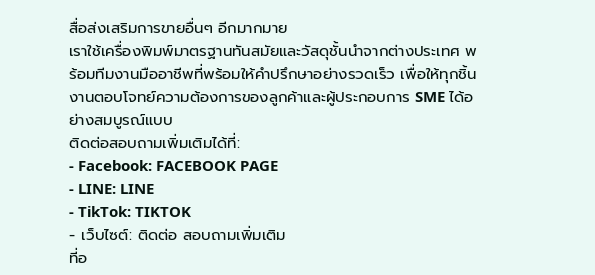สื่อส่งเสริมการขายอื่นๆ อีกมากมาย
เราใช้เครื่องพิมพ์มาตรฐานทันสมัยและวัสดุชั้นนำจากต่างประเทศ พร้อมทีมงานมืออาชีพที่พร้อมให้คำปรึกษาอย่างรวดเร็ว เพื่อให้ทุกชิ้นงานตอบโจทย์ความต้องการของลูกค้าและผู้ประกอบการ SME ได้อย่างสมบูรณ์แบบ
ติดต่อสอบถามเพิ่มเติมได้ที่:
- Facebook: FACEBOOK PAGE
- LINE: LINE
- TikTok: TIKTOK
- เว็บไซต์: ติดต่อ สอบถามเพิ่มเติม
ที่อ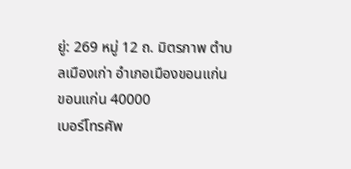ยู่: 269 หมู่ 12 ถ. มิตรภาพ ตำบลเมืองเก่า อำเภอเมืองขอนแก่น ขอนแก่น 40000
เบอร์โทรศัพ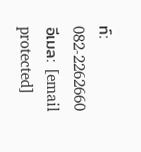ท์: 082-2262660
อีเมล: [email protected]